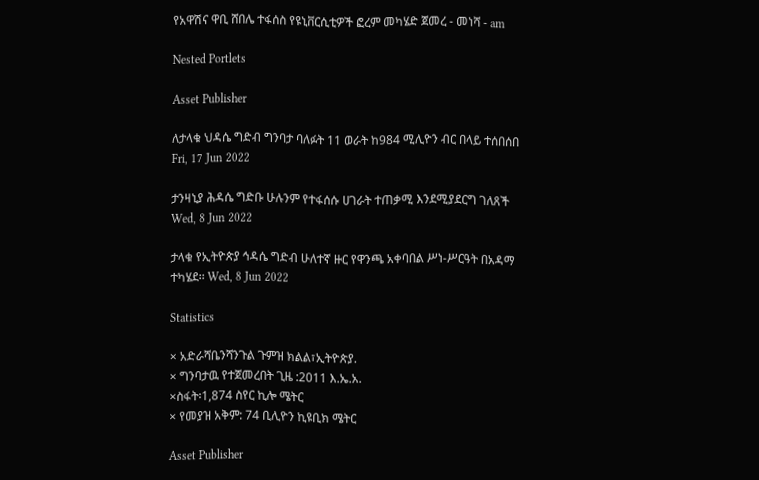የአዋሽና ዋቢ ሸበሌ ተፋሰስ የዩኒቨርሲቲዎች ፎረም መካሄድ ጀመረ - መነሻ - am

Nested Portlets

Asset Publisher

ለታላቁ ህዳሴ ግድብ ግንባታ ባለፉት 11 ወራት ከ984 ሚሊዮን ብር በላይ ተሰበሰበ Fri, 17 Jun 2022

ታንዛኒያ ሕዳሴ ግድቡ ሁሉንም የተፋሰሱ ሀገራት ተጠቃሚ እንደሚያደርግ ገለጸች Wed, 8 Jun 2022

ታላቁ የኢትዮጵያ ኅዳሴ ግድብ ሁለተኛ ዙር የዋንጫ አቀባበል ሥነ-ሥርዓት በአዳማ ተካሄደ፡፡ Wed, 8 Jun 2022

Statistics

× አድራሻቤንሻንጉል ጉምዝ ክልል፣ኢትዮጵያ.
× ግንባታዉ የተጀመረበት ጊዜ :2011 እ.ኤ.አ.
×ስፋት፡1,874 ስየር ኪሎ ሜትር
× የመያዝ አቅም: 74 ቢሊዮን ኪዩቢክ ሜትር

Asset Publisher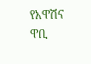የአዋሽና ዋቢ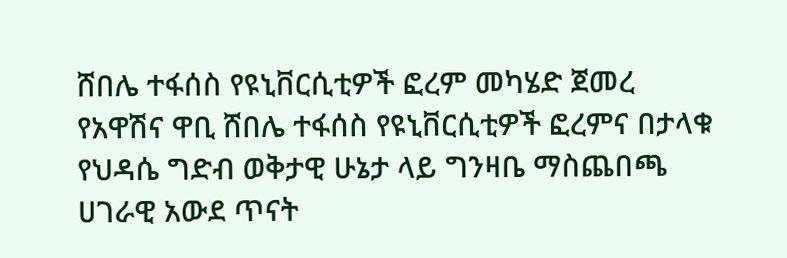ሸበሌ ተፋሰስ የዩኒቨርሲቲዎች ፎረም መካሄድ ጀመረ
የአዋሽና ዋቢ ሸበሌ ተፋሰስ የዩኒቨርሲቲዎች ፎረምና በታላቁ የህዳሴ ግድብ ወቅታዊ ሁኔታ ላይ ግንዛቤ ማስጨበጫ ሀገራዊ አውደ ጥናት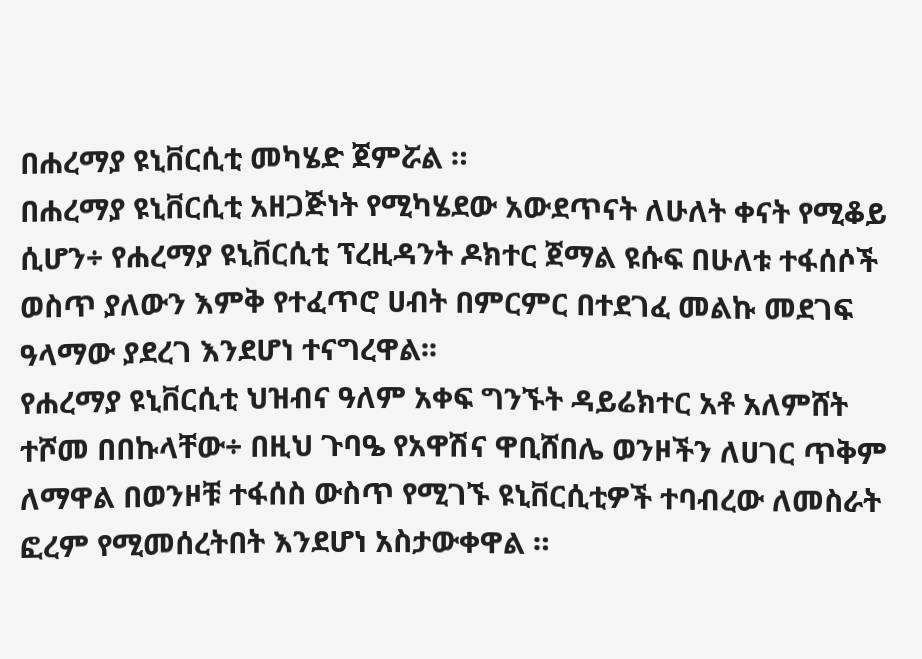በሐረማያ ዩኒቨርሲቲ መካሄድ ጀምሯል ።
በሐረማያ ዩኒቨርሲቲ አዘጋጅነት የሚካሄደው አውደጥናት ለሁለት ቀናት የሚቆይ ሲሆን÷ የሐረማያ ዩኒቨርሲቲ ፕረዚዳንት ዶክተር ጀማል ዩሱፍ በሁለቱ ተፋሰሶች ወስጥ ያለውን እምቅ የተፈጥሮ ሀብት በምርምር በተደገፈ መልኩ መደገፍ ዓላማው ያደረገ እንደሆነ ተናግረዋል፡፡
የሐረማያ ዩኒቨርሲቲ ህዝብና ዓለም አቀፍ ግንኙት ዳይሬክተር አቶ አለምሸት ተሾመ በበኩላቸው÷ በዚህ ጉባዔ የአዋሽና ዋቢሸበሌ ወንዞችን ለሀገር ጥቅም ለማዋል በወንዞቹ ተፋሰስ ውስጥ የሚገኙ ዩኒቨርሲቲዎች ተባብረው ለመስራት ፎረም የሚመሰረትበት እንደሆነ አስታውቀዋል ።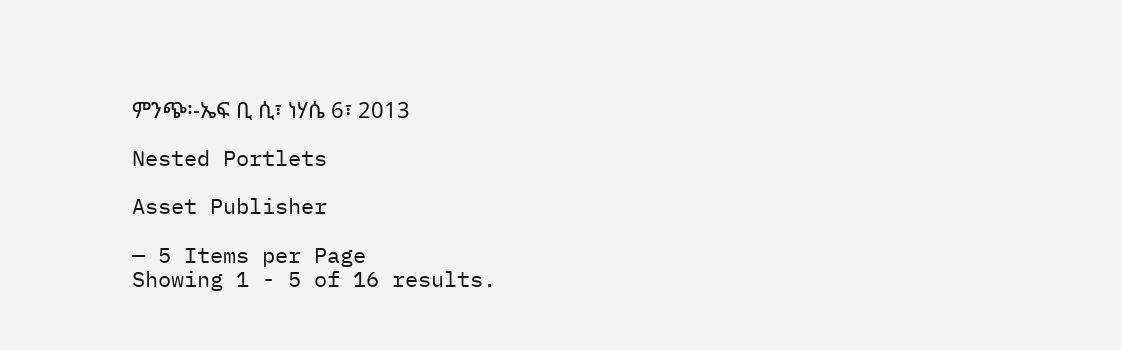ምንጭ፡-ኤፍ ቢ ሲ፣ ነሃሴ 6፣ 2013

Nested Portlets

Asset Publisher

— 5 Items per Page
Showing 1 - 5 of 16 results.